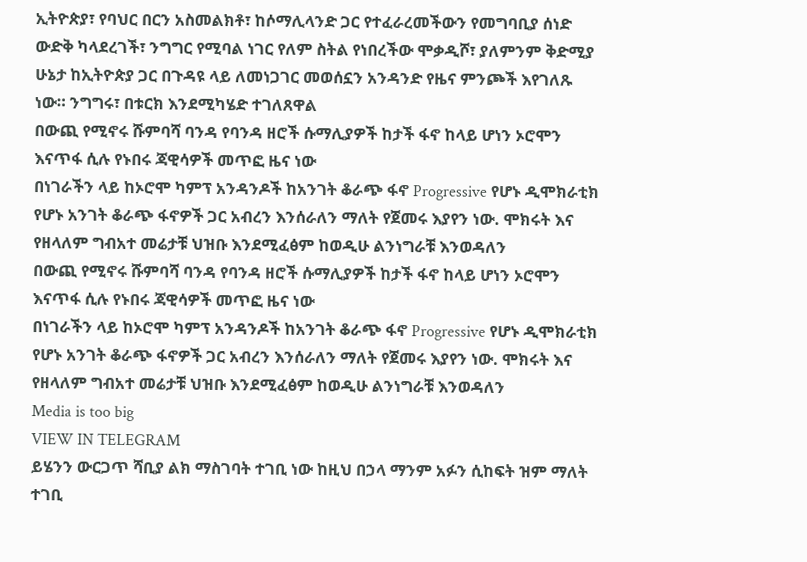ኢትዮጵያ፣ የባህር በርን አስመልክቶ፣ ከሶማሊላንድ ጋር የተፈራረመችውን የመግባቢያ ሰነድ ውድቅ ካላደረገች፣ ንግግር የሚባል ነገር የለም ስትል የነበረችው ሞቃዲሾ፣ ያለምንም ቅድሚያ ሁኔታ ከኢትዮጵያ ጋር በጉዳዩ ላይ ለመነጋገር መወሰኗን አንዳንድ የዜና ምንጮች እየገለጹ ነው። ንግግሩ፣ በቱርክ እንደሚካሄድ ተገለጸዋል
በውጪ የሚኖሩ ሹምባሻ ባንዳ የባንዳ ዘሮች ሱማሊያዎች ከታች ፋኖ ከላይ ሆነን ኦሮሞን እናጥፋ ሲሉ የኑበሩ ጃዊሳዎች መጥፎ ዜና ነው
በነገራችን ላይ ከኦሮሞ ካምፕ አንዳንዶች ከአንገት ቆራጭ ፋኖ Progressive የሆኑ ዲሞክራቲክ የሆኑ አንገት ቆራጭ ፋኖዎች ጋር አብረን እንሰራለን ማለት የጀመሩ እያየን ነው. ሞክሩት እና የዘላለም ግብአተ መሬታቹ ህዝቡ እንደሚፈፅም ከወዲሁ ልንነግራቹ እንወዳለን
በውጪ የሚኖሩ ሹምባሻ ባንዳ የባንዳ ዘሮች ሱማሊያዎች ከታች ፋኖ ከላይ ሆነን ኦሮሞን እናጥፋ ሲሉ የኑበሩ ጃዊሳዎች መጥፎ ዜና ነው
በነገራችን ላይ ከኦሮሞ ካምፕ አንዳንዶች ከአንገት ቆራጭ ፋኖ Progressive የሆኑ ዲሞክራቲክ የሆኑ አንገት ቆራጭ ፋኖዎች ጋር አብረን እንሰራለን ማለት የጀመሩ እያየን ነው. ሞክሩት እና የዘላለም ግብአተ መሬታቹ ህዝቡ እንደሚፈፅም ከወዲሁ ልንነግራቹ እንወዳለን
Media is too big
VIEW IN TELEGRAM
ይሄንን ውርጋጥ ሻቢያ ልክ ማስገባት ተገቢ ነው ከዚህ በኃላ ማንም አፉን ሲከፍት ዝም ማለት ተገቢ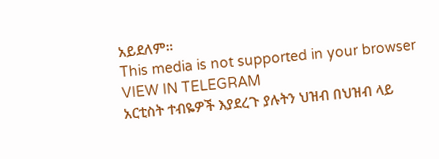አይደለም።
This media is not supported in your browser
VIEW IN TELEGRAM
አርቲስት ተብዬዎች እያደረጉ ያሉትን ህዝብ በህዝብ ላይ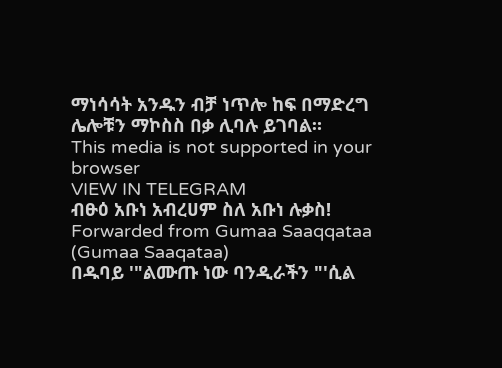ማነሳሳት አንዱን ብቻ ነጥሎ ከፍ በማድረግ ሌሎቹን ማኮስስ በቃ ሊባሉ ይገባል።
This media is not supported in your browser
VIEW IN TELEGRAM
ብፁዕ አቡነ አብረሀም ስለ አቡነ ሉቃስ!
Forwarded from Gumaa Saaqqataa (Gumaa Saaqataa)
በዱባይ '"ልሙጡ ነው ባንዲራችን "'ሲል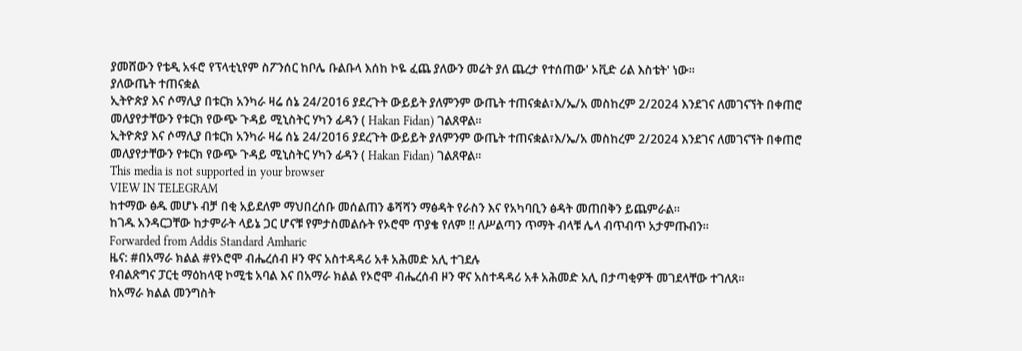ያመሸውን የቴዲ አፋሮ የፕላቲኒየም ስፖንሰር ከቦሌ ቡልቡላ እሰከ ኮዬ ፈጨ ያለውን መሬት ያለ ጨረታ የተሰጠው' ኦቪድ ሪል እስቴት' ነው።
ያለውጤት ተጠናቋል
ኢትዮጵያ እና ሶማሊያ በቱርክ አንካራ ዛሬ ሰኔ 24/2016 ያደረጉት ውይይት ያለምንም ውጤት ተጠናቋል፣እ/ኤ/አ መስከረም 2/2024 እንደገና ለመገናኘት በቀጠሮ መለያየታቸውን የቱርክ የውጭ ጉዳይ ሚኒስትር ሃካን ፊዳን ( Hakan Fidan) ገልጸዋል።
ኢትዮጵያ እና ሶማሊያ በቱርክ አንካራ ዛሬ ሰኔ 24/2016 ያደረጉት ውይይት ያለምንም ውጤት ተጠናቋል፣እ/ኤ/አ መስከረም 2/2024 እንደገና ለመገናኘት በቀጠሮ መለያየታቸውን የቱርክ የውጭ ጉዳይ ሚኒስትር ሃካን ፊዳን ( Hakan Fidan) ገልጸዋል።
This media is not supported in your browser
VIEW IN TELEGRAM
ከተማው ፅዱ መሆኑ ብቻ በቂ አይደለም ማህበረሰቡ መሰልጠን ቆሻሻን ማፅዳት የራስን እና የአካባቢን ፅዳት መጠበቅን ይጨምራል።
ከገዱ አንዳርጋቸው ከታምራት ላይኔ ጋር ሆናቹ የምታስመልሱት የኦሮሞ ጥያቄ የለም !! ለሥልጣን ጥማት ብላቹ ሌላ ብጥብጥ አታምጡብን።
Forwarded from Addis Standard Amharic
ዜና: #በአማራ ክልል #የኦሮሞ ብሔረሰብ ዞን ዋና አስተዳዳሪ አቶ አሕመድ አሊ ተገደሉ
የብልጽግና ፓርቲ ማዕከላዊ ኮሚቴ አባል እና በአማራ ክልል የኦሮሞ ብሔረሰብ ዞን ዋና አስተዳዳሪ አቶ አሕመድ አሊ በታጣቂዎች መገደላቸው ተገለጸ።
ከአማራ ክልል መንግስት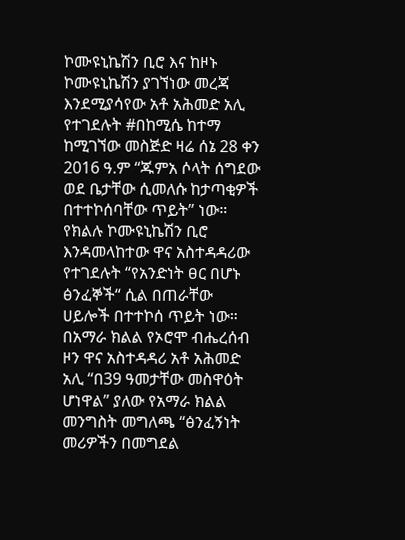ኮሙዩኒኬሽን ቢሮ እና ከዞኑ ኮሙዩኒኬሽን ያገኘነው መረጃ እንደሚያሳየው አቶ አሕመድ አሊ የተገደሉት #በከሚሴ ከተማ ከሚገኘው መስጅድ ዛሬ ሰኔ 28 ቀን 2016 ዓ.ም “ጁምአ ሶላት ሰግደው ወደ ቤታቸው ሲመለሱ ከታጣቂዎች በተተኮሰባቸው ጥይት” ነው።
የክልሉ ኮሙዩኒኬሽን ቢሮ እንዳመላከተው ዋና አስተዳዳሪው የተገደሉት “የአንድነት ፀር በሆኑ ፅንፈኞች“ ሲል በጠራቸው ሀይሎች በተተኮሰ ጥይት ነው።
በአማራ ክልል የኦሮሞ ብሔረሰብ ዞን ዋና አስተዳዳሪ አቶ አሕመድ አሊ “በ39 ዓመታቸው መስዋዕት ሆነዋል” ያለው የአማራ ክልል መንግስት መግለጫ “ፅንፈኝነት መሪዎችን በመግደል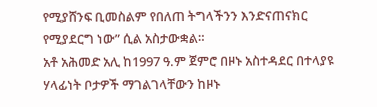የሚያሸንፍ ቢመስልም የበለጠ ትግላችንን እንድናጠናክር የሚያደርግ ነው” ሲል አስታውቋል።
አቶ አሕመድ አሊ ከ1997 ዓ.ም ጀምሮ በዞኑ አስተዳደር በተላያዩ ሃላፊነት ቦታዎች ማገልገላቸውን ከዞኑ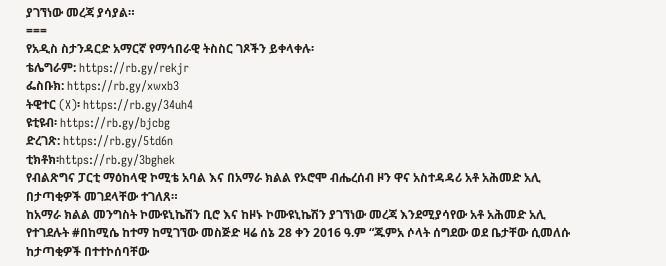ያገኘነው መረጃ ያሳያል።
===
የአዲስ ስታንዳርድ አማርኛ የማኅበራዊ ትስስር ገጾችን ይቀላቀሉ፡
ቴሌግራም: https://rb.gy/rekjr
ፌስቡክ: https://rb.gy/xwxb3
ትዊተር (X)፡ https://rb.gy/34uh4
ዩቲዩብ፡ https://rb.gy/bjcbg
ድረገጽ: https://rb.gy/5td6n
ቲክቶክ፡https://rb.gy/3bghek
የብልጽግና ፓርቲ ማዕከላዊ ኮሚቴ አባል እና በአማራ ክልል የኦሮሞ ብሔረሰብ ዞን ዋና አስተዳዳሪ አቶ አሕመድ አሊ በታጣቂዎች መገደላቸው ተገለጸ።
ከአማራ ክልል መንግስት ኮሙዩኒኬሽን ቢሮ እና ከዞኑ ኮሙዩኒኬሽን ያገኘነው መረጃ እንደሚያሳየው አቶ አሕመድ አሊ የተገደሉት #በከሚሴ ከተማ ከሚገኘው መስጅድ ዛሬ ሰኔ 28 ቀን 2016 ዓ.ም “ጁምአ ሶላት ሰግደው ወደ ቤታቸው ሲመለሱ ከታጣቂዎች በተተኮሰባቸው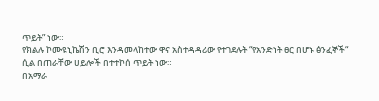ጥይት” ነው።
የክልሉ ኮሙዩኒኬሽን ቢሮ እንዳመላከተው ዋና አስተዳዳሪው የተገደሉት “የአንድነት ፀር በሆኑ ፅንፈኞች“ ሲል በጠራቸው ሀይሎች በተተኮሰ ጥይት ነው።
በአማራ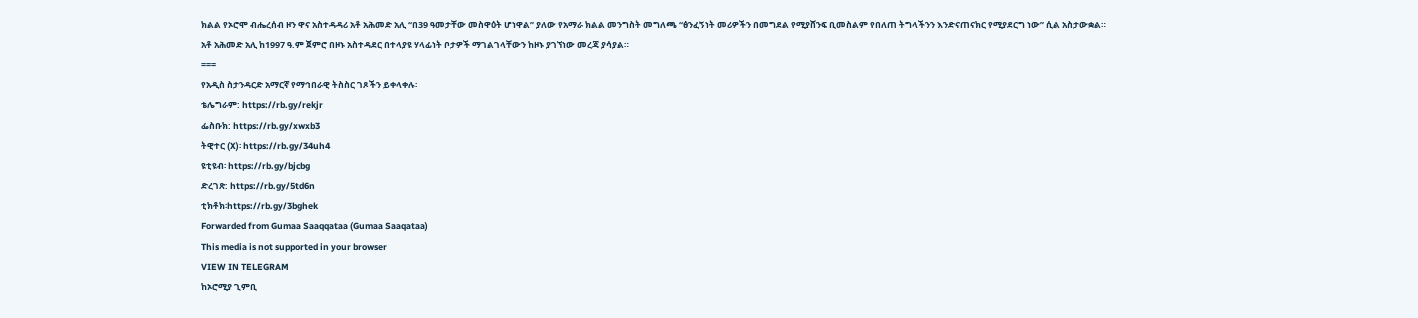ክልል የኦሮሞ ብሔረሰብ ዞን ዋና አስተዳዳሪ አቶ አሕመድ አሊ “በ39 ዓመታቸው መስዋዕት ሆነዋል” ያለው የአማራ ክልል መንግስት መግለጫ “ፅንፈኝነት መሪዎችን በመግደል የሚያሸንፍ ቢመስልም የበለጠ ትግላችንን እንድናጠናክር የሚያደርግ ነው” ሲል አስታውቋል።
አቶ አሕመድ አሊ ከ1997 ዓ.ም ጀምሮ በዞኑ አስተዳደር በተላያዩ ሃላፊነት ቦታዎች ማገልገላቸውን ከዞኑ ያገኘነው መረጃ ያሳያል።
===
የአዲስ ስታንዳርድ አማርኛ የማኅበራዊ ትስስር ገጾችን ይቀላቀሉ፡
ቴሌግራም: https://rb.gy/rekjr
ፌስቡክ: https://rb.gy/xwxb3
ትዊተር (X)፡ https://rb.gy/34uh4
ዩቲዩብ፡ https://rb.gy/bjcbg
ድረገጽ: https://rb.gy/5td6n
ቲክቶክ፡https://rb.gy/3bghek
Forwarded from Gumaa Saaqqataa (Gumaa Saaqataa)
This media is not supported in your browser
VIEW IN TELEGRAM
ከኦሮሚያ ጊምቢ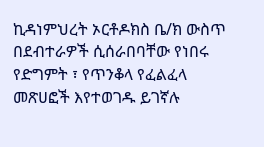ኪዳነምህረት ኦርቶዶክስ ቤ/ክ ውስጥ በደብተራዎች ሲሰራበባቸው የነበሩ የድግምት ፣ የጥንቆላ የፈልፈላ መጽሀፎች እየተወገዱ ይገኛሉ